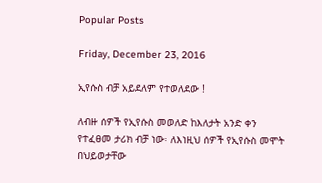Popular Posts

Friday, December 23, 2016

ኢየሱስ ብቻ አይደለም የተወለደው !

ለብዙ ሰዎች የኢየሱስ መወለድ ከእለታት አንድ ቀን የተፈፀመ ታሪክ ብቻ ነው፡ ለእነዚህ ሰዎች የኢየሱስ መሞት በህይወታቸው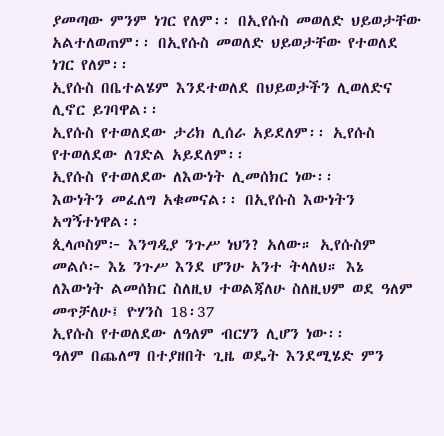ያመጣው ምንም ነገር የለም፡፡ በኢየሱስ መወለድ ህይወታቸው አልተለወጠም፡፡ በኢየሱስ መወለድ ህይወታቸው የተወለደ ነገር የለም፡፡
ኢየሱስ በቤተልሄም እንደተወለደ በህይወታችን ሊወለድና ሊኖር ይገባዋል፡፡
ኢየሱስ የተወለደው ታሪክ ሊሰራ አይደለም፡፡ ኢየሱስ የተወለደው ለገድል አይደለም፡፡
ኢየሱስ የተወለደው ለእውነት ሊመሰክር ነው፡፡
እውነትን መፈለግ አቁመናል፡፡ በኢየሱስ እውነትን አግኝተነዋል፡፡
ጲላጦስም፦ እንግዲያ ንጉሥ ነህን? አለው። ኢየሱስም መልሶ፦ እኔ ንጉሥ እንደ ሆንሁ አንተ ትላለህ። እኔ ለእውነት ልመሰክር ስለዚህ ተወልጃለሁ ስለዚህም ወደ ዓለም መጥቻለሁ፤ ዮሃንስ 18፡37
ኢየሱስ የተወለደው ለዓለም ብርሃን ሊሆን ነው፡፡
ዓለም በጨለማ በተያዘበት ጊዜ ወዴት እንደሚሄድ ምን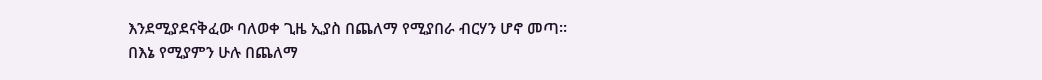እንደሚያደናቅፈው ባለወቀ ጊዜ ኢያስ በጨለማ የሚያበራ ብርሃን ሆኖ መጣ፡፡
በእኔ የሚያምን ሁሉ በጨለማ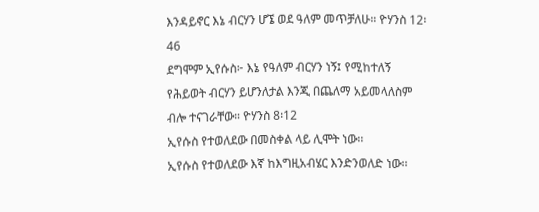እንዳይኖር እኔ ብርሃን ሆኜ ወደ ዓለም መጥቻለሁ። ዮሃንስ 12፡46
ደግሞም ኢየሱስ፦ እኔ የዓለም ብርሃን ነኝ፤ የሚከተለኝ የሕይወት ብርሃን ይሆንለታል እንጂ በጨለማ አይመላለስም ብሎ ተናገራቸው። ዮሃንስ 8፡12
ኢየሱስ የተወለደው በመስቀል ላይ ሊሞት ነው፡፡
ኢየሱስ የተወለደው እኛ ከእግዚአብሄር እንድንወለድ ነው፡፡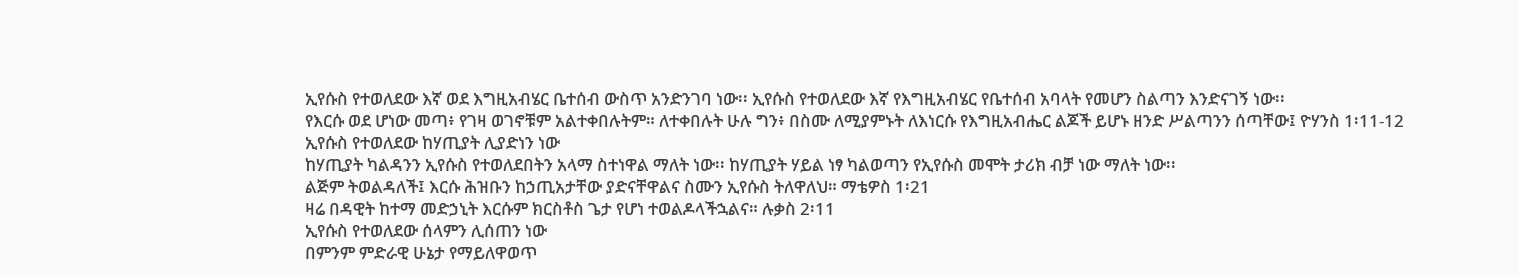ኢየሱስ የተወለደው እኛ ወደ እግዚአብሄር ቤተሰብ ውስጥ አንድንገባ ነው፡፡ ኢየሱስ የተወለደው እኛ የእግዚአብሄር የቤተሰብ አባላት የመሆን ስልጣን እንድናገኝ ነው፡፡
የእርሱ ወደ ሆነው መጣ፥ የገዛ ወገኖቹም አልተቀበሉትም። ለተቀበሉት ሁሉ ግን፥ በስሙ ለሚያምኑት ለእነርሱ የእግዚአብሔር ልጆች ይሆኑ ዘንድ ሥልጣንን ሰጣቸው፤ ዮሃንስ 1፡11-12
ኢየሱስ የተወለደው ከሃጢያት ሊያድነን ነው
ከሃጢያት ካልዳንን ኢየሱስ የተወለደበትን አላማ ስተነዋል ማለት ነው፡፡ ከሃጢያት ሃይል ነፃ ካልወጣን የኢየሱስ መሞት ታሪክ ብቻ ነው ማለት ነው፡፡
ልጅም ትወልዳለች፤ እርሱ ሕዝቡን ከኃጢአታቸው ያድናቸዋልና ስሙን ኢየሱስ ትለዋለህ። ማቴዎስ 1፡21
ዛሬ በዳዊት ከተማ መድኃኒት እርሱም ክርስቶስ ጌታ የሆነ ተወልዶላችኋልና። ሉቃስ 2፡11
ኢየሱስ የተወለደው ሰላምን ሊሰጠን ነው
በምንም ምድራዊ ሁኔታ የማይለዋወጥ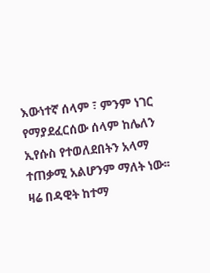እውነተኛ ሰላም ፣ ምንም ነገር የማያደፈርሰው ሰላም ከሌለን ኢየሱስ የተወለደበትን አላማ ተጠቃሚ አልሆንም ማለት ነው፡፡
ዛሬ በዳዊት ከተማ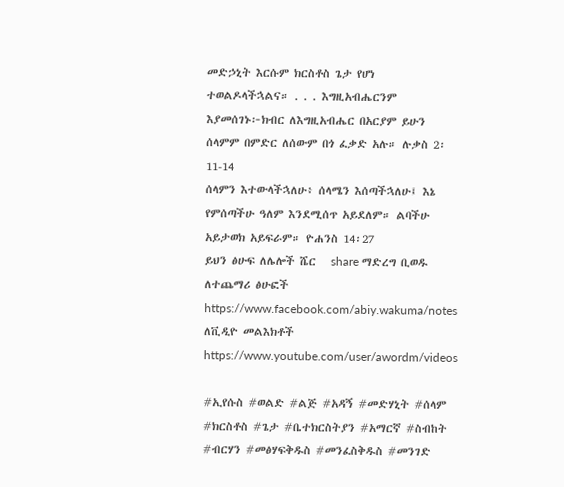መድኃኒት እርሱም ክርስቶስ ጌታ የሆነ ተወልዶላችኋልና። . . . እግዚአብሔርንም እያመሰገኑ፦ክብር ለእግዚአብሔር በአርያም ይሁን ሰላምም በምድር ለሰውም በጎ ፈቃድ አሉ። ሉቃስ 2፡11-14
ሰላምን እተውላችኋለሁ፥ ሰላሜን እሰጣችኋለሁ፤ እኔ የምሰጣችሁ ዓለም እንደሚሰጥ አይደለም። ልባችሁ አይታወክ አይፍራም። ዮሐንስ 14፡27
ይህን ፅሁፍ ለሌሎች ሼር   share ማድረግ ቢወዱ
ለተጨማሪ ፅሁፎች https://www.facebook.com/abiy.wakuma/notes
ለቪዲዮ መልእክቶች https://www.youtube.com/user/awordm/videos

#ኢየሱስ #ወልድ #ልጅ #አዳኝ #መድሃኒት #ሰላም #ክርስቶስ #ጌታ #ቤተክርስትያን #አማርኛ #ስብከት #ብርሃን #መፅሃፍቅዱስ #መንፈስቅዱስ #መንገድ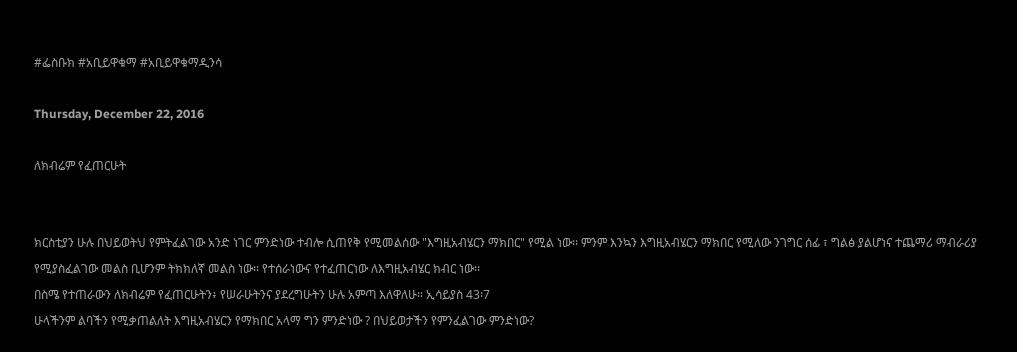#ፌስቡክ #አቢይዋቁማ #አቢይዋቁማዲንሳ

Thursday, December 22, 2016

ለክብሬም የፈጠርሁት


ክርስቲያን ሁሉ በህይወትህ የምትፈልገው አንድ ነገር ምንድነው ተብሎ ሲጠየቅ የሚመልሰው "እግዚአብሄርን ማክበር" የሚል ነው፡፡ ምንም እንኳን እግዚአብሄርን ማክበር የሚለው ንገግር ሰፊ ፣ ግልፅ ያልሆነና ተጨማሪ ማብራሪያ የሚያስፈልገው መልስ ቢሆንም ትክክለኛ መልስ ነው፡፡ የተሰራነውና የተፈጠርነው ለእግዚአብሄር ክብር ነው፡፡
በስሜ የተጠራውን ለክብሬም የፈጠርሁትን፥ የሠራሁትንና ያደረግሁትን ሁሉ አምጣ እለዋለሁ። ኢሳይያስ 43፡7
ሁላችንም ልባችን የሚቃጠልለት እግዚአብሄርን የማክበር አላማ ግን ምንድነው ? በህይወታችን የምንፈልገው ምንድነው?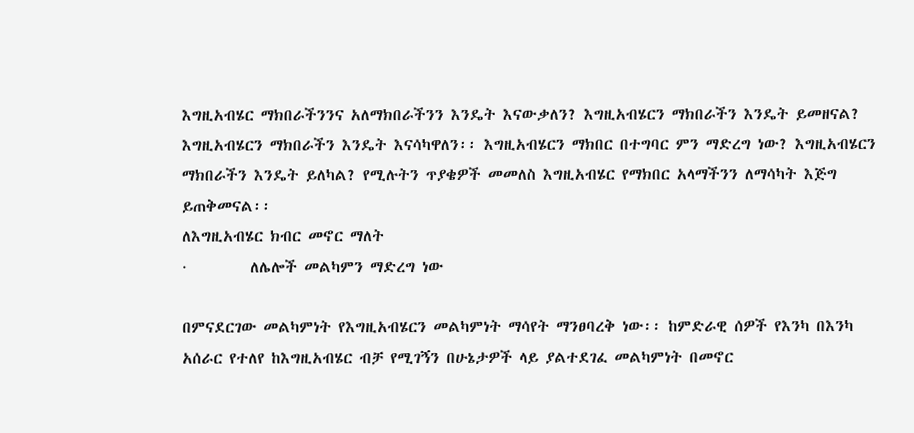እግዚአብሄር ማክበራችንንና አለማክበራችንን እንዴት እናውቃለን? እግዚአብሄርን ማክበራችን እንዴት ይመዘናል? እግዚአብሄርን ማክበራችን እንዴት እናሳካዋለን፡፡ እግዚአብሄርን ማክበር በተግባር ምን ማድረግ ነው? እግዚአብሄርን ማክበራችን እንዴት ይለካል? የሚሉትን ጥያቄዎች መመለስ እግዚአብሄር የማክበር አላማችንን ለማሳካት እጅግ ይጠቅመናል፡፡
ለእግዚአብሄር ክብር መኖር ማለት
·         ለሌሎች መልካምን ማድረግ ነው

በምናደርገው መልካምነት የእግዚአብሄርን መልካምነት ማሳየት ማንፀባረቅ ነው፡፡ ከምድራዊ ሰዎች የእንካ በእንካ አሰራር የተለየ ከእግዚአብሄር ብቻ የሚገኝን በሁኔታዎች ላይ ያልተደገፈ መልካምነት በመኖር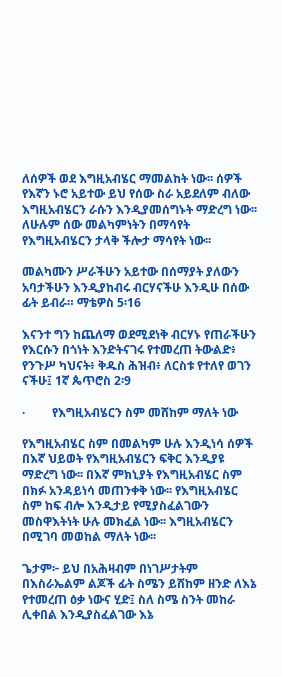ለሰዎች ወደ እግዚአብሄር ማመልከት ነው፡፡ ሰዎች የእኛን ኑሮ አይተው ይህ የሰው ስራ አይደለም ብለው እግዚአብሄርን ራሱን እንዲያመሰግኑት ማድረግ ነው፡፡ ለሁሉም ሰው መልካምነትን በማሳየት የእግዚአብሄርን ታላቅ ችሎታ ማሳየት ነው፡፡

መልካሙን ሥራችሁን አይተው በሰማያት ያለውን አባታችሁን እንዲያከብሩ ብርሃናችሁ እንዲሁ በሰው ፊት ይብራ። ማቴዎስ 5፡16

እናንተ ግን ከጨለማ ወደሚደነቅ ብርሃኑ የጠራችሁን የእርሱን በጎነት እንድትናገሩ የተመረጠ ትውልድ፥ የንጉሥ ካህናት፥ ቅዱስ ሕዝብ፥ ለርስቱ የተለየ ወገን ናችሁ፤ 1ኛ ጴጥሮስ 2፡9

·         የእግዚአብሄርን ስም መሸከም ማለት ነው

የእግዚአብሄር ስም በመልካም ሁሉ እንዲነሳ ሰዎች በእኛ ህይወት የእግዚአብሄርን ፍቅር እንዲያዩ ማድረግ ነው፡፡ በእኛ ምክኒያት የእግዚአብሄር ስም በክፉ አንዳይነሳ መጠንቀቅ ነው፡፡ የእግዚአብሄር ስም ከፍ ብሎ እንዲታይ የሚያስፈልገውን መስዋእትነት ሁሉ መክፈል ነው፡፡ እግዚአብሄርን በሚገባ መወከል ማለት ነው፡፡

ጌታም፦ ይህ በአሕዛብም በነገሥታትም በእስራኤልም ልጆች ፊት ስሜን ይሸከም ዘንድ ለእኔ የተመረጠ ዕቃ ነውና ሂድ፤ ስለ ስሜ ስንት መከራ ሊቀበል እንዲያስፈልገው እኔ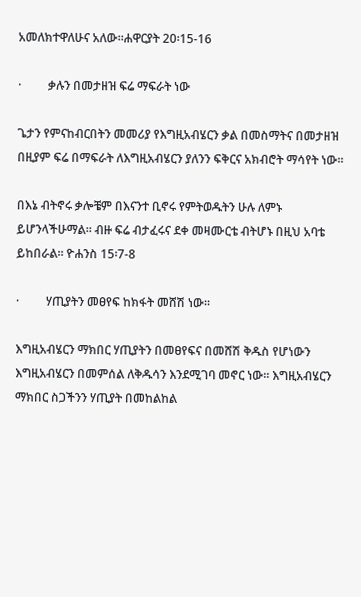አመለክተዋለሁና አለው።ሐዋርያት 20፡15-16

·         ቃሉን በመታዘዝ ፍሬ ማፍራት ነው

ጌታን የምናከብርበትን መመሪያ የእግዚአብሄርን ቃል በመስማትና በመታዘዝ በዚያም ፍሬ በማፍራት ለእግዚአብሄርን ያለንን ፍቅርና አክብሮት ማሳየት ነው፡፡

በእኔ ብትኖሩ ቃሎቼም በእናንተ ቢኖሩ የምትወዱትን ሁሉ ለምኑ ይሆንላችሁማል። ብዙ ፍሬ ብታፈሩና ደቀ መዛሙርቴ ብትሆኑ በዚህ አባቴ ይከበራል። ዮሐንስ 15፡7-8

·         ሃጢያትን መፀየፍ ከክፋት መሸሽ ነው፡፡

እግዚአብሄርን ማክበር ሃጢያትን በመፀየፍና በመሸሽ ቅዱስ የሆነውን እግዚአብሄርን በመምሰል ለቅዱሳን እንደሚገባ መኖር ነው፡፡ እግዚአብሄርን ማክበር ስጋችንን ሃጢያት በመከልከል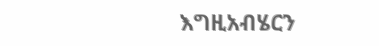እግዚአብሄርን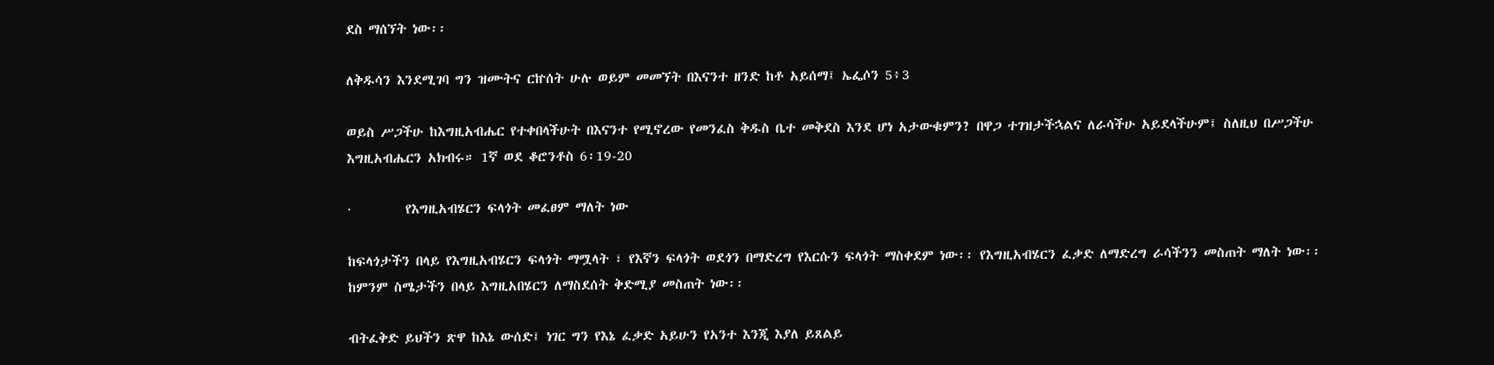ደስ ማሰኘት ነው፡፡

ለቅዱሳን እንደሚገባ ግን ዝሙትና ርኵሰት ሁሉ ወይም መመኘት በእናንተ ዘንድ ከቶ አይሰማ፤ ኤፌሶን 5፥3

ወይስ ሥጋችሁ ከእግዚአብሔር የተቀበላችሁት በእናንተ የሚኖረው የመንፈስ ቅዱስ ቤተ መቅደስ እንደ ሆነ አታውቁምን? በዋጋ ተገዝታችኋልና ለራሳችሁ አይደላችሁም፤ ስለዚህ በሥጋችሁ እግዚአብሔርን አክብሩ። 1ኛ ወደ ቆሮንቶስ 6፡19-20

·         የእግዚአብሄርን ፍላጎት መፈፀም ማለት ነው

ከፍላጎታችን በላይ የእግዚአብሄርን ፍላጎት ማሟላት ፣ የእኛን ፍላጎት ወደጎን በማድረግ የእርሱን ፍላጎት ማስቀደም ነው፡፡ የእግዚአብሄርን ፈቃድ ለማድረግ ራሳችንን መስጠት ማለት ነው፡፡ ከምንም ስሜታችን በላይ እግዚአበሄርን ለማስደሰት ቅድሚያ መስጠት ነው፡፡

ብትፈቅድ ይህችን ጽዋ ከእኔ ውሰድ፤ ነገር ግን የእኔ ፈቃድ አይሁን የአንተ እንጂ እያለ ይጸልይ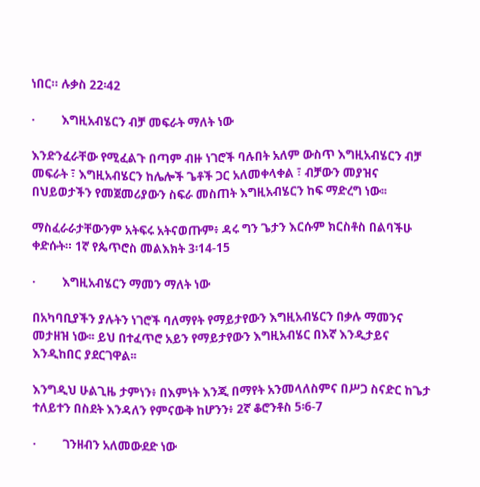ነበር። ሉቃስ 22፡42

·         እግዚአብሄርን ብቻ መፍራት ማለት ነው

እንድንፈራቸው የሚፈልጉ በጣም ብዙ ነገሮች ባሉበት አለም ውስጥ እግዚአብሄርን ብቻ መፍራት ፣ እግዚአብሄርን ከሌሎች ጌቶች ጋር አለመቀላቀል ፣ ብቻውን መያዝና በህይወታችን የመጀመሪያውን ስፍራ መስጠት እግዚአብሄርን ከፍ ማድረግ ነው፡፡

ማስፈራራታቸውንም አትፍሩ አትናወጡም፥ ዳሩ ግን ጌታን እርሱም ክርስቶስ በልባችሁ ቀድሱት። 1ኛ የጴጥሮስ መልእክት 3፡14-15

·         እግዚአብሄርን ማመን ማለት ነው

በአካባቢያችን ያሉትን ነገሮች ባለማየት የማይታየውን እግዚአብሄርን በቃሉ ማመንና መታዘዝ ነው፡፡ ይህ በተፈጥሮ አይን የማይታየውን እግዚአብሄር በእኛ እንዲታይና እንዲከበር ያደርገዋል፡፡

እንግዲህ ሁልጊዜ ታምነን፥ በእምነት እንጂ በማየት አንመላለስምና በሥጋ ስናድር ከጌታ ተለይተን በስደት እንዳለን የምናውቅ ከሆንን፥ 2ኛ ቆሮንቶስ 5፡6-7

·         ገንዘብን አለመውደድ ነው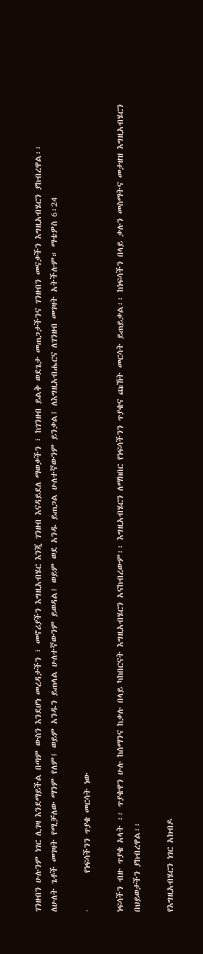ገንዘብን ሁሉንም ነገር ሊገዛ እንደማይችል በጣም ውስን እንደሆነ መረዳታችን ፣ መኖሪያችን እግዚአብሄር እንጂ ገንዘብ እናዳይደለ ማወቃችን ፣ ከገንዘብ ይልቅ ወደጌታ መጠጋታችንና ገንዘብን መናቃችን እግዚአብሄርን ያከብረዋል፡፡
ለሁለት ጌቶች መገዛት የሚቻለው ማንም የለም፤ ወይም አንዱን ይጠላል ሁለተኛውንም ይወዳል፤ ወይም ወደ አንዱ ይጠጋል ሁለተኛውንም ይንቃል፤ ለእግዚአብሔርና ለገንዘብ መገዛት አትችሉም። ማቴዎስ 6፡24

·         የነፍሳችንን ጥያቄ መርሳት ነው

ነፍሳችን ብዙ ጥያቄ አላት ፡፡ ጥያቄዋን ሁሉ ከሰማንና ከቃሉ በላይ ካከበርናት እግዚአብሄርን አናከብረውም፡፡ እግዚአብሄርን ለማክበር የነፍሳችንን ጥያቄና ጩኸት መርሳት ይጠይቃል፡፡ ከነፍሳችን በላይ ቃሉን መስማትና መታዘዝ እግዚአብሄርን በህይወታችን ያከብረዋል፡፡

የእግዚአብሄርን ነገር አክብዶ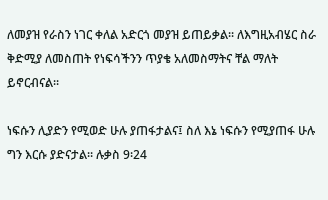ለመያዝ የራስን ነገር ቀለል አድርጎ መያዝ ይጠይቃል፡፡ ለእግዚአብሄር ስራ ቅድሚያ ለመስጠት የነፍሳችንን ጥያቄ አለመስማትና ቸል ማለት ይኖርብናል፡፡

ነፍሱን ሊያድን የሚወድ ሁሉ ያጠፋታልና፤ ስለ እኔ ነፍሱን የሚያጠፋ ሁሉ ግን እርሱ ያድናታል። ሉቃስ 9፡24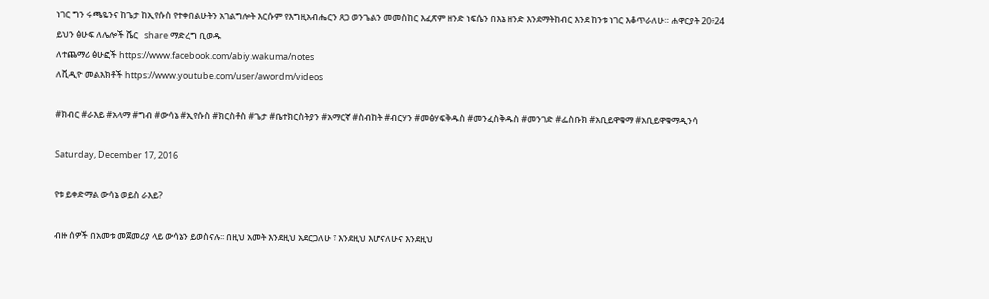ነገር ግን ሩጫዬንና ከጌታ ከኢየሱስ የተቀበልሁትን አገልግሎት እርሱም የእግዚአብሔርን ጸጋ ወንጌልን መመስከር እፈጽም ዘንድ ነፍሴን በእኔ ዘንድ እንደማትከብር እንደ ከንቱ ነገር እቆጥራለሁ። ሐዋርያት 20፥24
ይህን ፅሁፍ ለሌሎች ሼር   share ማድረግ ቢወዱ
ለተጨማሪ ፅሁፎች https://www.facebook.com/abiy.wakuma/notes
ለቪዲዮ መልእክቶች https://www.youtube.com/user/awordm/videos

#ክብር #ራእይ #አላማ #ግብ #ውሳኔ #ኢየሱስ #ክርስቶስ #ጌታ #ቤተክርስትያን #አማርኛ #ስብከት #ብርሃን #መፅሃፍቅዱስ #መንፈስቅዱስ #መንገድ #ፌስቡክ #አቢይዋቁማ #አቢይዋቁማዲንሳ

Saturday, December 17, 2016

የቱ ይቀድማል ውሳኔ ወይስ ራእይ?

ብዙ ሰዎች በአመቱ መጀመሪያ ላይ ውሳኔን ይወስናሉ፡፡ በዚህ አመት እንደዚህ አደርጋለሁ ፣ እንደዚህ እሆናለሁና እንደዚህ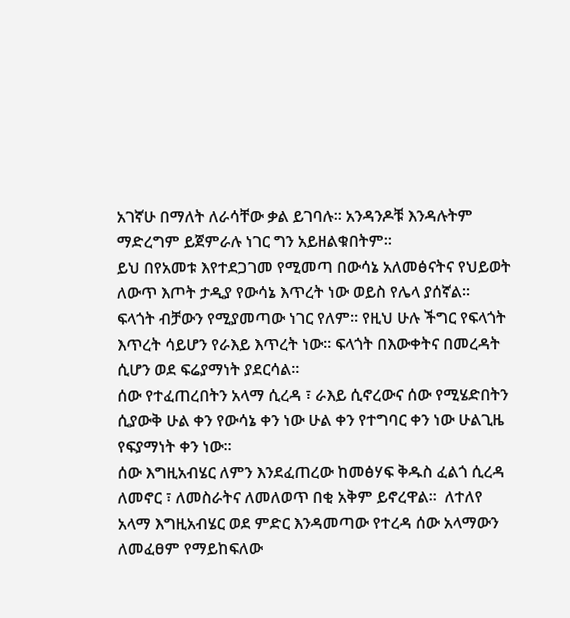አገኛሁ በማለት ለራሳቸው ቃል ይገባሉ፡፡ አንዳንዶቹ እንዳሉትም ማድረግም ይጀምራሉ ነገር ግን አይዘልቁበትም፡፡
ይህ በየአመቱ እየተደጋገመ የሚመጣ በውሳኔ አለመፅናትና የህይወት ለውጥ እጦት ታዲያ የውሳኔ እጥረት ነው ወይስ የሌላ ያሰኛል፡፡
ፍላጎት ብቻውን የሚያመጣው ነገር የለም፡፡ የዚህ ሁሉ ችግር የፍላጎት እጥረት ሳይሆን የራእይ እጥረት ነው፡፡ ፍላጎት በእውቀትና በመረዳት ሲሆን ወደ ፍሬያማነት ያደርሳል፡፡
ሰው የተፈጠረበትን አላማ ሲረዳ ፣ ራእይ ሲኖረውና ሰው የሚሄድበትን ሲያውቅ ሁል ቀን የውሳኔ ቀን ነው ሁል ቀን የተግባር ቀን ነው ሁልጊዜ የፍያማነት ቀን ነው፡፡
ሰው እግዚአብሄር ለምን እንደፈጠረው ከመፅሃፍ ቅዱስ ፈልጎ ሲረዳ ለመኖር ፣ ለመስራትና ለመለወጥ በቂ አቅም ይኖረዋል፡፡  ለተለየ አላማ እግዚአብሄር ወደ ምድር እንዳመጣው የተረዳ ሰው አላማውን ለመፈፀም የማይከፍለው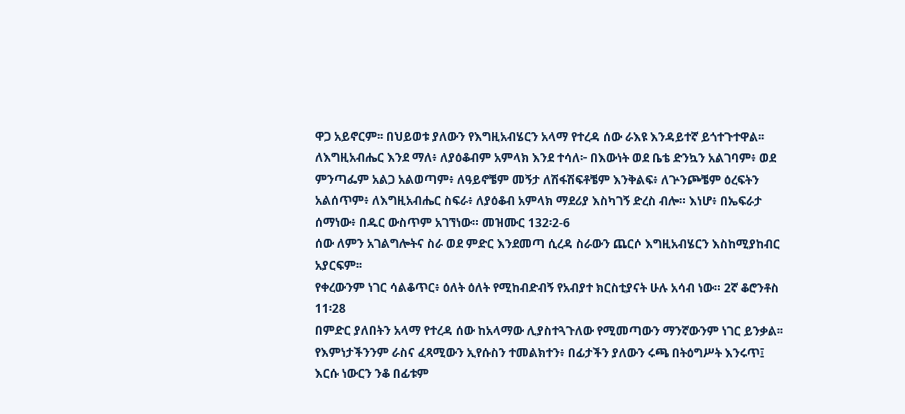ዋጋ አይኖርም፡፡ በህይወቱ ያለውን የእግዚአብሄርን አላማ የተረዳ ሰው ራእዩ እንዳይተኛ ይጎተጉተዋል፡፡
ለእግዚአብሔር እንደ ማለ፥ ለያዕቆብም አምላክ እንደ ተሳለ፦ በእውነት ወደ ቤቴ ድንኳን አልገባም፥ ወደ ምንጣፌም አልጋ አልወጣም፥ ለዓይኖቼም መኝታ ለሽፋሽፍቶቼም እንቅልፍ፥ ለጕንጮቼም ዕረፍትን አልሰጥም፥ ለእግዚአብሔር ስፍራ፥ ለያዕቆብ አምላክ ማደሪያ እስካገኝ ድረስ ብሎ። እነሆ፥ በኤፍራታ ሰማነው፥ በዱር ውስጥም አገኘነው። መዝሙር 132፡2-6
ሰው ለምን አገልግሎትና ስራ ወደ ምድር እንደመጣ ሲረዳ ስራውን ጨርሶ እግዚአብሄርን እስከሚያከብር አያርፍም፡፡
የቀረውንም ነገር ሳልቆጥር፥ ዕለት ዕለት የሚከብድብኝ የአብያተ ክርስቲያናት ሁሉ አሳብ ነው። 2ኛ ቆሮንቶስ 11፡28
በምድር ያለበትን አላማ የተረዳ ሰው ከአላማው ሊያስተጓጉለው የሚመጣውን ማንኛውንም ነገር ይንቃል፡፡
የእምነታችንንም ራስና ፈጻሚውን ኢየሱስን ተመልክተን፥ በፊታችን ያለውን ሩጫ በትዕግሥት እንሩጥ፤ እርሱ ነውርን ንቆ በፊቱም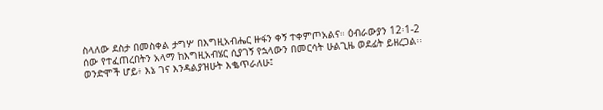ስላለው ደስታ በመስቀል ታግሦ በእግዚአብሔር ዙፋን ቀኝ ተቀምጦአልና። ዕብራውያን 12፡1-2
ሰው የተፈጠረበትን አላማ ከእግዚአብሄር ሲያገኝ የኋላውን በመርሳት ሁልጊዜ ወደፊት ይዘረጋል፡፡
ወንድሞች ሆይ፥ እኔ ገና እንዳልያዝሁት እቈጥራለሁ፤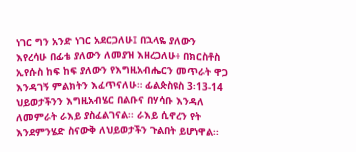ነገር ግን አንድ ነገር አደርጋለሁ፤ በኋላዬ ያለውን እየረሳሁ በፊቴ ያለውን ለመያዝ እዘረጋለሁ፥ በክርስቶስ ኢየሱስ ከፍ ከፍ ያለውን የእግዚአብሔርን መጥራት ዋጋ እንዳገኝ ምልክትን እፈጥናለሁ። ፊልጵስዩስ 3፡13-14
ህይወታችንን እግዚአብሄር በልቡና በሃሳቡ እንዳለ ለመምራት ራእይ ያስፈልገናል፡፡ ራእይ ሲኖረን የት እንደምንሄድ ስናውቅ ለህይወታችን ጉልበት ይሆነዋል፡፡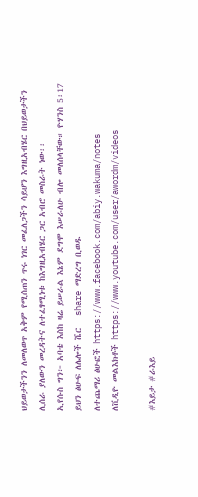ህይወታችንን ለመለወጥ አቅም የሚሰጠን ጥሩ ነገር መፈለጋችን ሳይሆን እግዚአብሄር በህይወታችን ሊሰራ ያለውን መረዳትና ለተፈፃሚነቱ ከእግዚአብሄር ጋር አብሮ መስራት ነው፡፡
ኢየሱስ ግን፦ አባቴ እስከ ዛሬ ይሠራል እኔም ደግሞ እሠራለሁ ብሎ መለሰላቸው። ዮሃንስ 5፡17
ይህን ፅሁፍ ለሌሎች ሼር   share ማድረግ ቢወዱ
ለተጨማሪ ፅሁፎች https://www.facebook.com/abiy.wakuma/notes
ለቪዲዮ መልእክቶች https://www.youtube.com/user/awordm/videos

#እይታ #ራእይ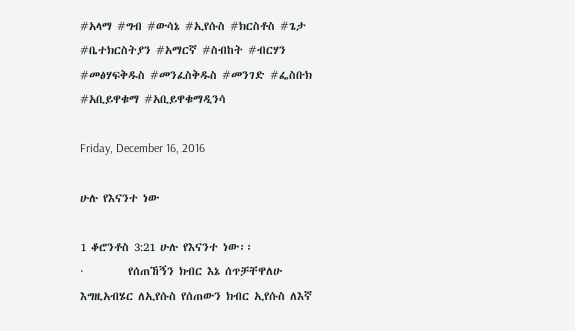#አላማ #ግብ #ውሳኔ #ኢየሱስ #ክርስቶስ #ጌታ #ቤተክርስትያን #አማርኛ #ስብከት #ብርሃን #መፅሃፍቅዱስ #መንፈስቅዱስ #መንገድ #ፌስቡክ #አቢይዋቁማ #አቢይዋቁማዲንሳ

Friday, December 16, 2016

ሁሉ የእናንተ ነው

1 ቆሮንቶስ 3:21 ሁሉ የእናንተ ነው፡፡
·         የሰጠኸኝን ክብር እኔ ሰጥቻቸዋለሁ
እግዚአብሄር ለኢየሱስ የሰጠውን ክብር ኢየሱስ ለእኛ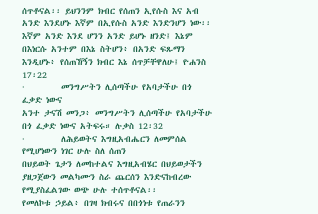ሰጥቶናል፡፡ ይህንንም ክብር የሰጠን ኢየሱስ እና አብ አንድ እንደሆኑ እኛም በኢየሱስ አንድ እንድንሆን ነው፡፡
እኛም አንድ እንደ ሆንን አንድ ይሆኑ ዘንድ፤ እኔም በእነርሱ አንተም በእኔ ስትሆን፥ በአንድ ፍጹማን እንዲሆኑ፥ የሰጠኸኝን ክብር እኔ ሰጥቻቸዋለሁ፤ ዮሐንስ 17፡22
·         መንግሥትን ሊሰጣችሁ የአባታችሁ በጎ ፈቃድ ነውና
አንተ ታናሽ መንጋ፥ መንግሥትን ሊሰጣችሁ የአባታችሁ በጎ ፈቃድ ነውና አትፍሩ። ሉቃስ 12፡32
·         ለሕይወትና እግዚአብሔርን ለመምሰል የሚሆነውን ነገር ሁሉ ስለ ሰጠን
በህይወት ጌታን ለመከተልና እግዚአብሄር በህይወታችን ያዘጋጀውን መልካሙን ስራ ጨርሰን እንድናከብረው የሚያስፈልገው ወጭ ሁሉ ተሰጥቶናል፡፡
የመለኮቱ ኃይል፥ በገዛ ክብሩና በበጎነቱ የጠራንን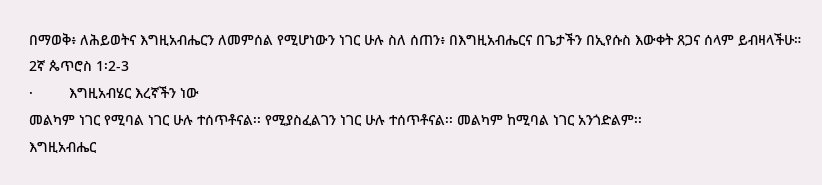በማወቅ፥ ለሕይወትና እግዚአብሔርን ለመምሰል የሚሆነውን ነገር ሁሉ ስለ ሰጠን፥ በእግዚአብሔርና በጌታችን በኢየሱስ እውቀት ጸጋና ሰላም ይብዛላችሁ። 2ኛ ጴጥሮስ 1፡2-3
·         እግዚአብሄር እረኛችን ነው
መልካም ነገር የሚባል ነገር ሁሉ ተሰጥቶናል፡፡ የሚያስፈልገን ነገር ሁሉ ተሰጥቶናል፡፡ መልካም ከሚባል ነገር አንጎድልም፡፡
እግዚአብሔር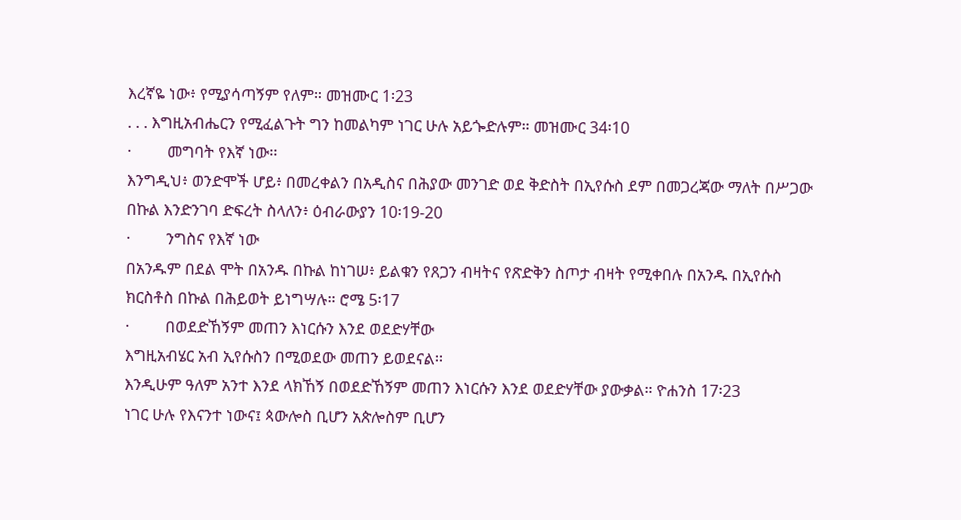እረኛዬ ነው፥ የሚያሳጣኝም የለም። መዝሙር 1፡23
. . . እግዚአብሔርን የሚፈልጉት ግን ከመልካም ነገር ሁሉ አይጐድሉም። መዝሙር 34፡10
·         መግባት የእኛ ነው፡፡
እንግዲህ፥ ወንድሞች ሆይ፥ በመረቀልን በአዲስና በሕያው መንገድ ወደ ቅድስት በኢየሱስ ደም በመጋረጃው ማለት በሥጋው በኩል እንድንገባ ድፍረት ስላለን፥ ዕብራውያን 10፡19-20
·         ንግስና የእኛ ነው
በአንዱም በደል ሞት በአንዱ በኩል ከነገሠ፥ ይልቁን የጸጋን ብዛትና የጽድቅን ስጦታ ብዛት የሚቀበሉ በአንዱ በኢየሱስ ክርስቶስ በኩል በሕይወት ይነግሣሉ። ሮሜ 5፡17
·         በወደድኸኝም መጠን እነርሱን እንደ ወደድሃቸው
እግዚአብሄር አብ ኢየሱስን በሚወደው መጠን ይወደናል፡፡
እንዲሁም ዓለም አንተ እንደ ላክኸኝ በወደድኸኝም መጠን እነርሱን እንደ ወደድሃቸው ያውቃል። ዮሐንስ 17፡23
ነገር ሁሉ የእናንተ ነውና፤ ጳውሎስ ቢሆን አጵሎስም ቢሆን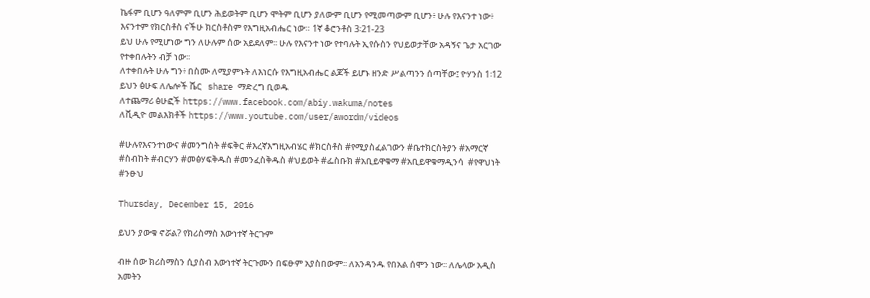ኬፋም ቢሆን ዓለምም ቢሆን ሕይወትም ቢሆን ሞትም ቢሆን ያለውም ቢሆን የሚመጣውም ቢሆን፥ ሁሉ የእናንተ ነው፥ እናንተም የክርስቶስ ናችሁ ክርስቶስም የእግዚአብሔር ነው። 1ኛ ቆሮንቶስ 3፡21-23
ይህ ሁሉ የሚሆነው ግን ለሁሉም ሰው አይደለም፡፡ ሁሉ የእናንተ ነው የተባሉት ኢየሱስን የህይወታቸው አዳኝና ጌታ አርገው  የተቀበሉትን ብቻ ነው፡፡
ለተቀበሉት ሁሉ ግን፥ በስሙ ለሚያምኑት ለእነርሱ የእግዚአብሔር ልጆች ይሆኑ ዘንድ ሥልጣንን ሰጣቸው፤ ዮሃንስ 1፡12
ይህን ፅሁፍ ለሌሎች ሼር   share ማድረግ ቢወዱ
ለተጨማሪ ፅሁፎች https://www.facebook.com/abiy.wakuma/notes
ለቪዲዮ መልእክቶች https://www.youtube.com/user/awordm/videos

#ሁሉየእናንተነውና #መንግስት #ፍቅር #እረኛእግዚአብሄር #ክርስቶስ #የሚያስፈልገውን #ቤተክርስትያን #አማርኛ #ስብከት #ብርሃን #መፅሃፍቅዱስ #መንፈስቅዱስ #ህይወት #ፌስቡክ #አቢይዋቁማ #አቢይዋቁማዲንሳ  #የዋህነት #ንፁህ

Thursday, December 15, 2016

ይህን ያውቁ ኖሯል? የክሪስማስ እውነተኛ ትርጉም

ብዙ ሰው ክሪስማስን ሲያስብ እውነተኛ ትርጉሙን በፍፁም አያስበውም፡፡ ለአንዳንዱ የበአል ሰሞን ነው፡፡ ለሌላው አዲስ አመትን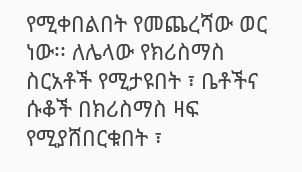የሚቀበልበት የመጨረሻው ወር ነው፡፡ ለሌላው የክሪስማስ ስርአቶች የሚታዩበት ፣ ቤቶችና ሱቆች በክሪስማስ ዛፍ የሚያሸበርቁበት ፣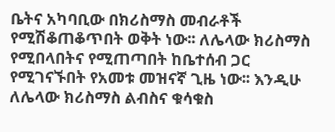ቤትና አካባቢው በክሪስማስ መብራቶች የሚሽቆጠቆጥበት ወቅት ነው፡፡ ለሌላው ክሪስማስ የሚበላበትና የሚጠጣበት ከቤተሰብ ጋር የሚገናኙበት የአመቱ መዝናኛ ጊዜ ነው፡፡ እንዲሁ ለሌላው ክሪስማስ ልብስና ቁሳቁስ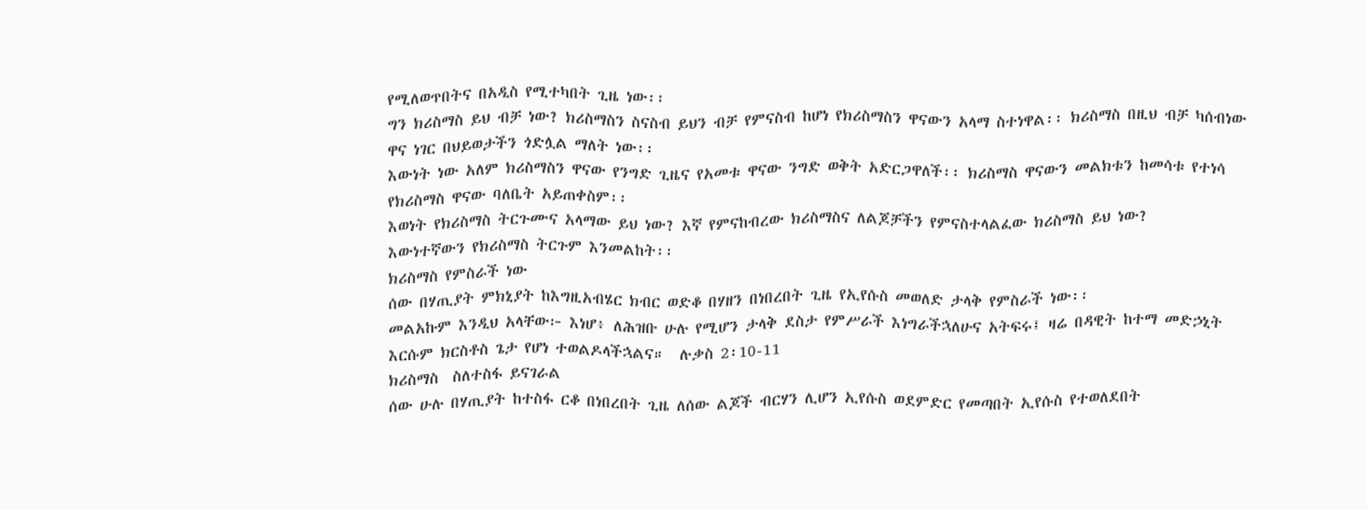የሚለወጥበትና በአዲስ የሚተካበት ጊዜ ነው፡፡
ግን ክሪስማስ ይህ ብቻ ነው? ክሪስማስን ስናስብ ይህን ብቻ የምናስብ ከሆነ የክሪስማስን ዋናውን አላማ ስተነዋል፡፡ ክሪስማስ በዚህ ብቻ ካሰብነው ዋና ነገር በህይወታችን ጎድሏል ማለት ነው፡፡
እውነት ነው አለም ክሪስማስን ዋናው የንግድ ጊዜና የአመቱ ዋናው ንግድ ወቅት አድርጋዋለች፡፡ ክሪስማስ ዋናውን መልክቱን ከመሳቱ የተነሳ የክሪስማስ ዋናው ባለቤት አይጠቀስም፡፡
እወነት የክሪስማስ ትርጉሙና አላማው ይህ ነው? እኛ የምናከብረው ክሪስማስና ለልጆቻችን የምናስተላልፈው ክሪስማስ ይህ ነው?
እውነተኛውን የክሪስማስ ትርጉም እንመልከት፡፡
ክሪስማስ የምስራች ነው
ሰው በሃጢያት ምክኒያት ከእግዚአብሄር ክብር ወድቆ በሃዘን በነበረበት ጊዜ የኢየሱስ መወለድ ታላቅ የምስራች ነው፡፡
መልአኩም እንዲህ አላቸው፦ እነሆ፥ ለሕዝቡ ሁሉ የሚሆን ታላቅ ደስታ የምሥራች እነግራችኋለሁና አትፍሩ፤ ዛሬ በዳዊት ከተማ መድኃኒት እርሱም ክርስቶስ ጌታ የሆነ ተወልዶላችኋልና።  ሉቃስ 2፡10-11
ክሪስማስ  ስለተስፋ ይናገራል
ሰው ሁሉ በሃጢያት ከተስፋ ርቆ በነበረበት ጊዜ ለሰው ልጆች ብርሃን ሊሆን ኢየሱስ ወደምድር የመጣበት ኢየሱስ የተወለደበት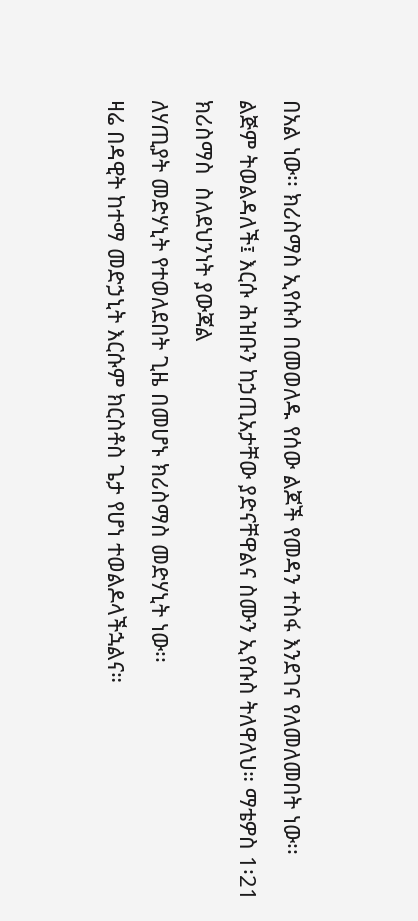በአል ነው፡፡ ክሪስማስ ኢየሱስ በመወለዱ የሰው ልጆች የመዳን ተስፋ እንደገና የለመለመበት ነው፡፡
ልጅም ትወልዳለች፤ እርሱ ሕዝቡን ከኃጢአታቸው ያድናቸዋልና ስሙን ኢየሱስ ትለዋለህ። ማቴዎስ 1፡21
ክሪስማስ  ስለደህንነት ያውጃል
ለሃጢያት መድሃኒት የተወለደበት ጊዜ በመሆኑ ክሪስማስ መድሃኒት ነው፡፡
ዛሬ በዳዊት ከተማ መድኃኒት እርሱም ክርስቶስ ጌታ የሆነ ተወልዶላችኋልና።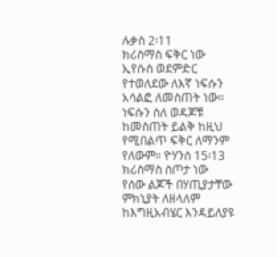ሉቃስ 2፡11
ክሪስማስ ፍቅር ነው
ኢየሱስ ወደምድር የተወለደው ለእኛ ነፍሱን አሳልፎ ለመስጠት ነው፡፡
ነፍሱን ስለ ወዳጆቹ ከመስጠት ይልቅ ከዚህ የሚበልጥ ፍቅር ለማንም የለውም። ዮሃንሰ 15፡13
ክሪስማስ ስጦታ ነው
የሰው ልጆች በሃጢያታቸው ምክኒያት ለዘላለም ከእግዚአብሄር እንዳይለያዩ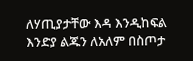ለሃጢያታቸው እዳ እንዲከፍል እንድያ ልጁን ለአለም በስጦታ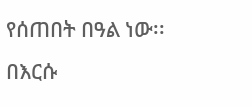የሰጠበት በዓል ነው፡፡
በእርሱ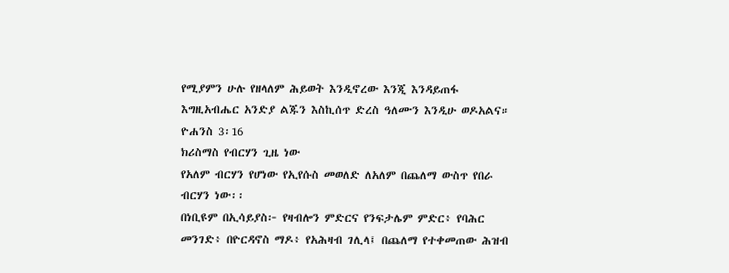የሚያምን ሁሉ የዘላለም ሕይወት እንዲኖረው እንጂ እንዳይጠፋ እግዚአብሔር አንድያ ልጁን እስኪሰጥ ድረስ ዓለሙን እንዲሁ ወዶአልና። ዮሐንስ 3፡16
ክሪስማስ የብርሃን ጊዜ ነው
የአለም ብርሃን የሆነው የኢየሱስ መወለድ ለአለም በጨለማ ውስጥ የበራ ብርሃን ነው፡፡
በነቢዩም በኢሳይያስ፦ የዛብሎን ምድርና የንፍታሌም ምድር፥ የባሕር መንገድ፥ በዮርዳኖስ ማዶ፥ የአሕዛብ ገሊላ፤ በጨለማ የተቀመጠው ሕዝብ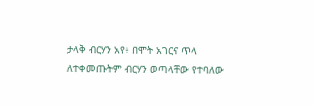ታላቅ ብርሃን አየ፥ በሞት አገርና ጥላ ለተቀመጡትም ብርሃን ወጣላቸው የተባለው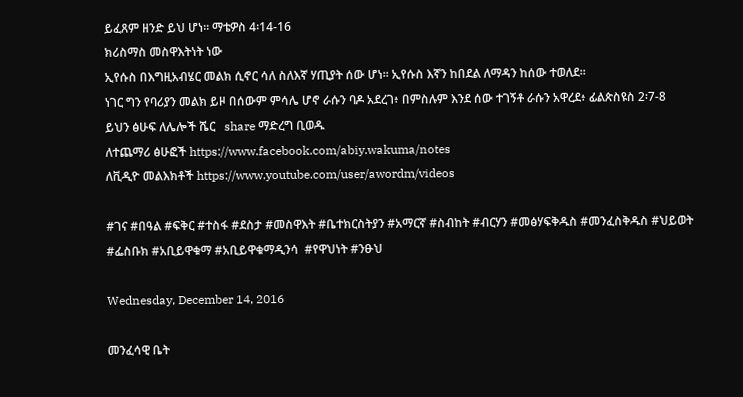ይፈጸም ዘንድ ይህ ሆነ። ማቴዎስ 4፡14-16
ክሪስማስ መስዋእትነት ነው
ኢየሱስ በእግዚአብሄር መልክ ሲኖር ሳለ ስለእኛ ሃጢያት ሰው ሆነ፡፡ ኢየሱስ እኛን ከበደል ለማዳን ከሰው ተወለደ፡፡
ነገር ግን የባሪያን መልክ ይዞ በሰውም ምሳሌ ሆኖ ራሱን ባዶ አደረገ፥ በምስሉም እንደ ሰው ተገኝቶ ራሱን አዋረደ፥ ፊልጵስዩስ 2፡7-8
ይህን ፅሁፍ ለሌሎች ሼር   share ማድረግ ቢወዱ
ለተጨማሪ ፅሁፎች https://www.facebook.com/abiy.wakuma/notes
ለቪዲዮ መልእክቶች https://www.youtube.com/user/awordm/videos

#ገና #በዓል #ፍቅር #ተስፋ #ደስታ #መስዋእት #ቤተክርስትያን #አማርኛ #ስብከት #ብርሃን #መፅሃፍቅዱስ #መንፈስቅዱስ #ህይወት #ፌስቡክ #አቢይዋቁማ #አቢይዋቁማዲንሳ  #የዋህነት #ንፁህ

Wednesday, December 14, 2016

መንፈሳዊ ቤት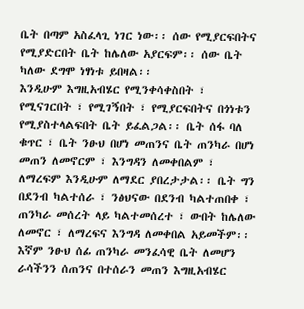ቤት በጣም አስፈላጊ ነገር ነው፡፡ ሰው የሚያርፍበትና የሚያድርበት ቤት ከሌለው አያርፍም፡፡ ሰው ቤት ካለው ደግሞ ነፃነቱ ይበዛል፡፡
እንዲሁም እግዚአብሄር የሚንቀሳቀስበት ፣ የሚናገርበት ፣ የሚገኝበት ፣ የሚያርፍበትና በጎነቱን የሚያስተላልፍበት ቤት ይፈልጋል፡፡ ቤት ሰፋ ባለ ቁጥር ፣ ቤት ንፁህ በሆነ መጠንና ቤት ጠንካራ በሆነ መጠን ለመኖርም ፣ እንግዳን ለመቀበልም ፣ ለማረፍም እንዲሁም ለማደር ያበረታታል፡፡ ቤት ግን በደንብ ካልተሰራ ፣ ንፅህናው በደንብ ካልተጠበቀ ፣ ጠንካራ መሰረት ላይ ካልተመሰረተ ፣ ውበት ከሌለው ለመኖር ፣ ለማረፍና እንግዳ ለመቀበል አይመችም፡፡
እኛም ንፁህ ሰፊ ጠንካራ መንፈሳዊ ቤት ለመሆን ራሳችንን ሰጠንና በተሰራን መጠን እግዚአብሄር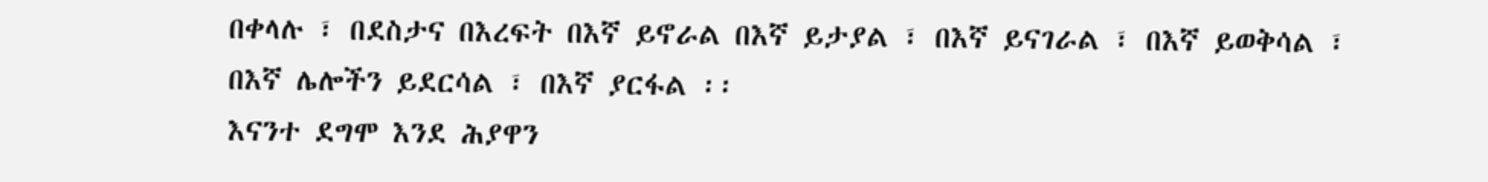በቀላሉ ፣ በደስታና በእረፍት በእኛ ይኖራል በእኛ ይታያል ፣ በእኛ ይናገራል ፣ በእኛ ይወቅሳል ፣ በእኛ ሌሎችን ይደርሳል ፣ በእኛ ያርፋል ፡፡
እናንተ ደግሞ እንደ ሕያዋን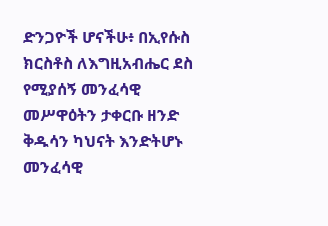ድንጋዮች ሆናችሁ፥ በኢየሱስ ክርስቶስ ለእግዚአብሔር ደስ የሚያሰኝ መንፈሳዊ መሥዋዕትን ታቀርቡ ዘንድ ቅዱሳን ካህናት እንድትሆኑ መንፈሳዊ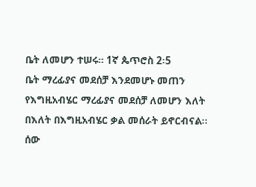ቤት ለመሆን ተሠሩ። 1ኛ ጴጥሮስ 2፡5
ቤት ማረፊያና መደሰቻ እንደመሆኑ መጠን የእግዚአብሄር ማረፊያና መደሰቻ ለመሆን እለት በእለት በእግዚአብሄር ቃል መሰራት ይኖርብናል፡፡ ሰው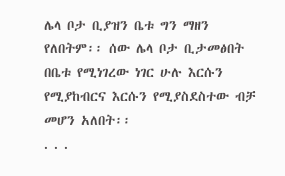ሌላ ቦታ ቢያዝን ቤቱ ግን ማዘን የለበትም፡፡ ሰው ሌላ ቦታ ቢታመፅበት በቤቱ የሚነገረው ነገር ሁሉ እርሱን የሚያከብርና እርሱን የሚያስደስተው ብቻ መሆን አለበት፡፡
. . .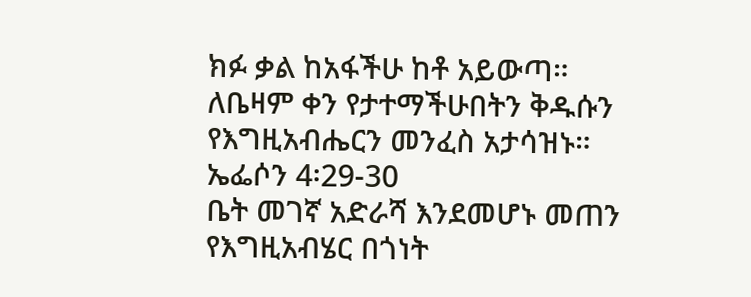ክፉ ቃል ከአፋችሁ ከቶ አይውጣ። ለቤዛም ቀን የታተማችሁበትን ቅዱሱን የእግዚአብሔርን መንፈስ አታሳዝኑ። ኤፌሶን 4፡29-30
ቤት መገኛ አድራሻ እንደመሆኑ መጠን የእግዚአብሄር በጎነት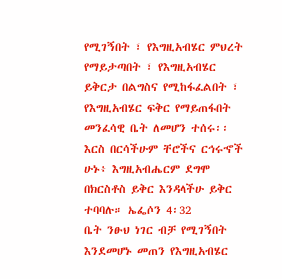የሚገኝበት ፣ የእግዚአብሄር ምህረት የማይታጣበት ፣ የእግዚአብሄር ይቅርታ በልግስና የሚከፋፈልበት ፣ የእግዚአብሄር ፍቅር የማይጠፋበት መንፈሳዊ ቤት ለመሆን ተሰሩ፡፡
እርስ በርሳችሁም ቸሮችና ርኅሩኆች ሁኑ፥ እግዚአብሔርም ደግሞ በክርስቶስ ይቅር እንዳላችሁ ይቅር ተባባሉ። ኤፌሶን 4፡32
ቤት ንፁህ ነገር ብቻ የሚገኝበት እንደመሆኑ መጠን የእግዚአብሄር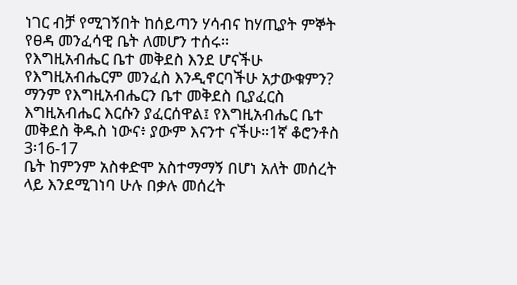ነገር ብቻ የሚገኝበት ከሰይጣን ሃሳብና ከሃጢያት ምኞት የፀዳ መንፈሳዊ ቤት ለመሆን ተሰሩ፡፡
የእግዚአብሔር ቤተ መቅደስ እንደ ሆናችሁ የእግዚአብሔርም መንፈስ እንዲኖርባችሁ አታውቁምን? ማንም የእግዚአብሔርን ቤተ መቅደስ ቢያፈርስ እግዚአብሔር እርሱን ያፈርሰዋል፤ የእግዚአብሔር ቤተ መቅደስ ቅዱስ ነውና፥ ያውም እናንተ ናችሁ።1ኛ ቆሮንቶስ 3፡16-17
ቤት ከምንም አስቀድሞ አስተማማኝ በሆነ አለት መሰረት ላይ እንደሚገነባ ሁሉ በቃሉ መሰረት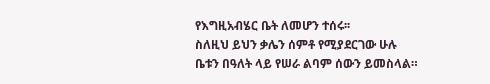የእግዚአብሄር ቤት ለመሆን ተሰሩ፡፡
ስለዚህ ይህን ቃሌን ሰምቶ የሚያደርገው ሁሉ ቤቱን በዓለት ላይ የሠራ ልባም ሰውን ይመስላል።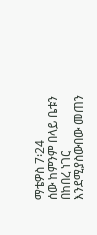ማቴዎስ 7፡24
ሰው ከምንም በላይ ቤቱን በከበረ ነገር እንደሚያስውበው መጠን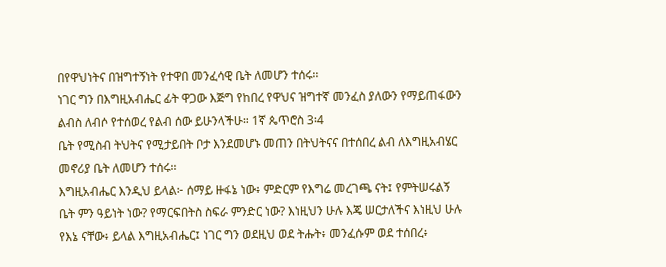በየዋህነትና በዝግተኝነት የተዋበ መንፈሳዊ ቤት ለመሆን ተሰሩ፡፡
ነገር ግን በእግዚአብሔር ፊት ዋጋው እጅግ የከበረ የዋህና ዝግተኛ መንፈስ ያለውን የማይጠፋውን ልብስ ለብሶ የተሰወረ የልብ ሰው ይሁንላችሁ። 1ኛ ጴጥሮስ 3፡4
ቤት የሚስብ ትህትና የሚታይበት ቦታ እንደመሆኑ መጠን በትህትናና በተሰበረ ልብ ለእግዚአብሄር መኖሪያ ቤት ለመሆን ተሰሩ፡፡
እግዚአብሔር እንዲህ ይላል፦ ሰማይ ዙፋኔ ነው፥ ምድርም የእግሬ መረገጫ ናት፤ የምትሠሩልኝ ቤት ምን ዓይነት ነው? የማርፍበትስ ስፍራ ምንድር ነው? እነዚህን ሁሉ እጄ ሠርታለችና እነዚህ ሁሉ የእኔ ናቸው፥ ይላል እግዚአብሔር፤ ነገር ግን ወደዚህ ወደ ትሑት፥ መንፈሱም ወደ ተሰበረ፥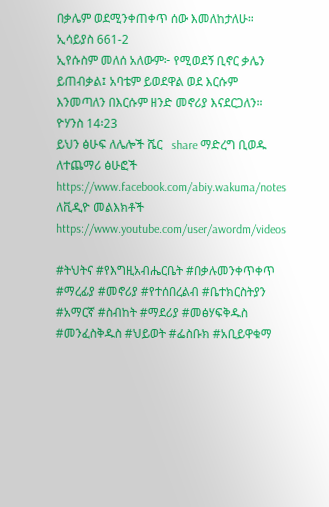በቃሌም ወደሚንቀጠቀጥ ሰው እመለከታለሁ። ኢሳይያስ 661-2
ኢየሱስም መለሰ አለውም፦ የሚወደኝ ቢኖር ቃሌን ይጠብቃል፤ አባቴም ይወደዋል ወደ እርሱም እንመጣለን በእርሱም ዘንድ መኖሪያ እናደርጋለን። ዮሃንስ 14፡23
ይህን ፅሁፍ ለሌሎች ሼር   share ማድረግ ቢወዱ
ለተጨማሪ ፅሁፎች https://www.facebook.com/abiy.wakuma/notes
ለቪዲዮ መልእክቶች https://www.youtube.com/user/awordm/videos

#ትህትና #የእግዚአብሔርቤት #በቃሉመንቀጥቀጥ #ማረፊያ #መኖሪያ #የተሰበረልብ #ቤተክርስትያን #አማርኛ #ስብከት #ማደሪያ #መፅሃፍቅዱስ #መንፈስቅዱስ #ህይወት #ፌስቡክ #አቢይዋቁማ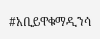#አቢይዋቁማዲንሳ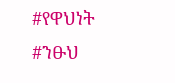#የዋህነት #ንፁህ